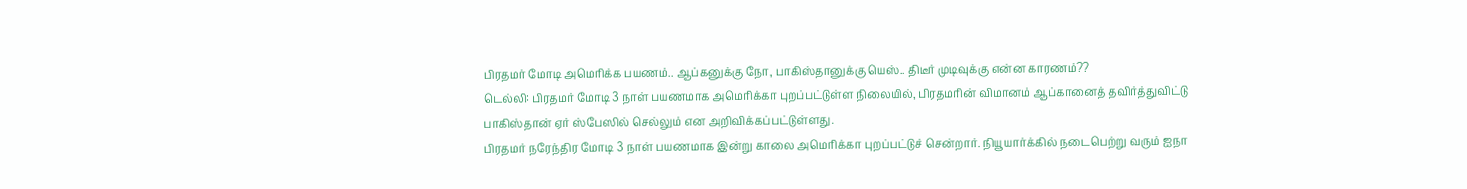பிரதமர் மோடி அமெரிக்க பயணம்.. ஆப்கனுக்கு நோ, பாகிஸ்தானுக்கு யெஸ்.. திடீர் முடிவுக்கு என்ன காரணம்??
டெல்லி: பிரதமர் மோடி 3 நாள் பயணமாக அமெரிக்கா புறப்பட்டுள்ள நிலையில், பிரதமரின் விமானம் ஆப்கானைத் தவிர்த்துவிட்டு பாகிஸ்தான் ஏர் ஸ்பேஸில் செல்லும் என அறிவிக்கப்பட்டுள்ளது.
பிரதமர் நரேந்திர மோடி 3 நாள் பயணமாக இன்று காலை அமெரிக்கா புறப்பட்டுச் சென்றார். நியூயார்க்கில் நடைபெற்று வரும் ஐநா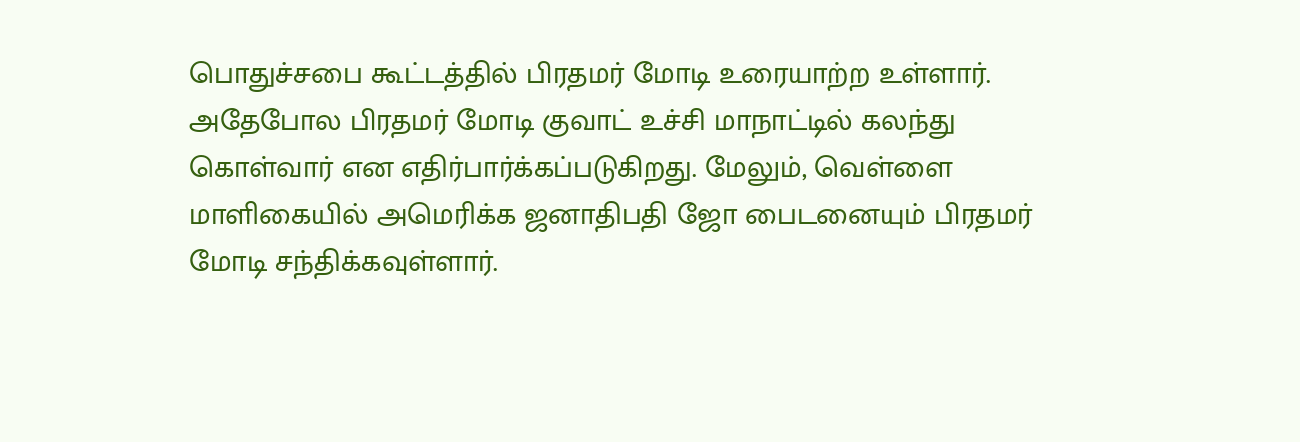பொதுச்சபை கூட்டத்தில் பிரதமர் மோடி உரையாற்ற உள்ளார்.
அதேபோல பிரதமர் மோடி குவாட் உச்சி மாநாட்டில் கலந்து கொள்வார் என எதிர்பார்க்கப்படுகிறது. மேலும், வெள்ளை மாளிகையில் அமெரிக்க ஜனாதிபதி ஜோ பைடனையும் பிரதமர் மோடி சந்திக்கவுள்ளார்.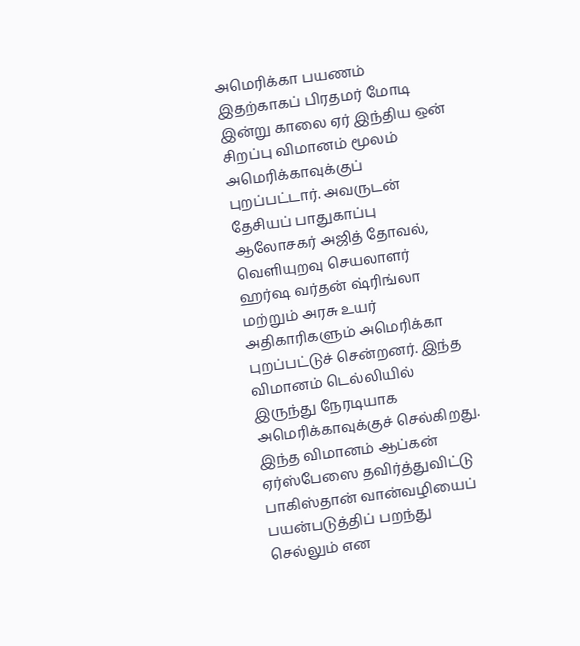அமெரிக்கா பயணம்
இதற்காகப் பிரதமர் மோடி இன்று காலை ஏர் இந்திய ஒன் சிறப்பு விமானம் மூலம் அமெரிக்காவுக்குப் புறப்பட்டார். அவருடன் தேசியப் பாதுகாப்பு ஆலோசகர் அஜித் தோவல், வெளியுறவு செயலாளர் ஹர்ஷ வர்தன் ஷ்ரிங்லா மற்றும் அரசு உயர் அதிகாரிகளும் அமெரிக்கா புறப்பட்டுச் சென்றனர். இந்த விமானம் டெல்லியில் இருந்து நேரடியாக அமெரிக்காவுக்குச் செல்கிறது. இந்த விமானம் ஆப்கன் ஏர்ஸ்பேஸை தவிர்த்துவிட்டு பாகிஸ்தான் வான்வழியைப் பயன்படுத்திப் பறந்து செல்லும் என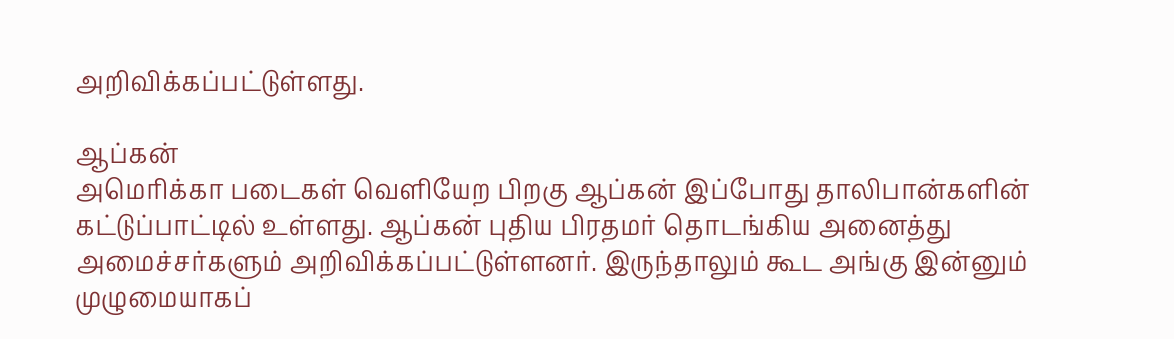அறிவிக்கப்பட்டுள்ளது.

ஆப்கன்
அமெரிக்கா படைகள் வெளியேற பிறகு ஆப்கன் இப்போது தாலிபான்களின் கட்டுப்பாட்டில் உள்ளது. ஆப்கன் புதிய பிரதமர் தொடங்கிய அனைத்து அமைச்சர்களும் அறிவிக்கப்பட்டுள்ளனர். இருந்தாலும் கூட அங்கு இன்னும் முழுமையாகப்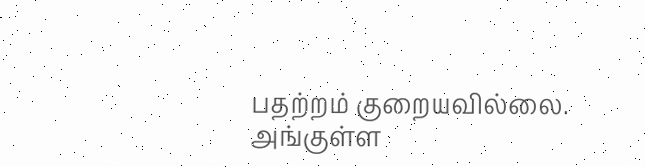பதற்றம் குறையவில்லை. அங்குள்ள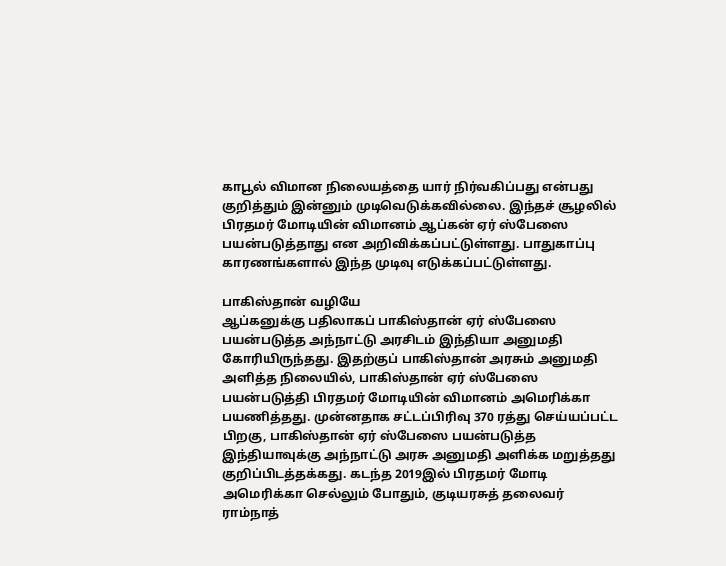காபூல் விமான நிலையத்தை யார் நிர்வகிப்பது என்பது குறித்தும் இன்னும் முடிவெடுக்கவில்லை. இந்தச் சூழலில் பிரதமர் மோடியின் விமானம் ஆப்கன் ஏர் ஸ்பேஸை பயன்படுத்தாது என அறிவிக்கப்பட்டுள்ளது. பாதுகாப்பு காரணங்களால் இந்த முடிவு எடுக்கப்பட்டுள்ளது.

பாகிஸ்தான் வழியே
ஆப்கனுக்கு பதிலாகப் பாகிஸ்தான் ஏர் ஸ்பேஸை பயன்படுத்த அந்நாட்டு அரசிடம் இந்தியா அனுமதி கோரியிருந்தது. இதற்குப் பாகிஸ்தான் அரசும் அனுமதி அளித்த நிலையில், பாகிஸ்தான் ஏர் ஸ்பேஸை பயன்படுத்தி பிரதமர் மோடியின் விமானம் அமெரிக்கா பயணித்தது. முன்னதாக சட்டப்பிரிவு 370 ரத்து செய்யப்பட்ட பிறகு, பாகிஸ்தான் ஏர் ஸ்பேஸை பயன்படுத்த இந்தியாவுக்கு அந்நாட்டு அரசு அனுமதி அளிக்க மறுத்தது குறிப்பிடத்தக்கது. கடந்த 2019இல் பிரதமர் மோடி அமெரிக்கா செல்லும் போதும், குடியரசுத் தலைவர் ராம்நாத்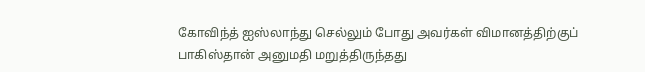கோவிந்த் ஐஸ்லாந்து செல்லும் போது அவர்கள் விமானத்திற்குப் பாகிஸ்தான் அனுமதி மறுத்திருந்தது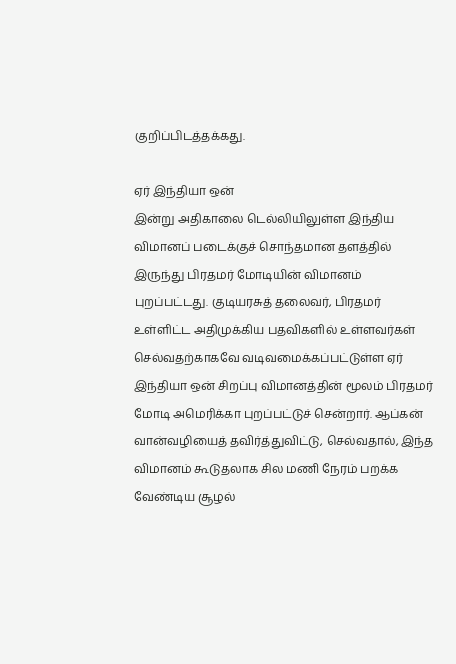குறிப்பிடத்தக்கது.

ஏர் இந்தியா ஒன்
இன்று அதிகாலை டெல்லியிலுள்ள இந்திய விமானப் படைக்குச் சொந்தமான தளத்தில் இருந்து பிரதமர் மோடியின் விமானம் புறப்பட்டது. குடியரசுத் தலைவர், பிரதமர் உள்ளிட்ட அதிமுக்கிய பதவிகளில் உள்ளவர்கள் செல்வதற்காகவே வடிவமைக்கப்பட்டுள்ள ஏர் இந்தியா ஒன் சிறப்பு விமானத்தின் மூலம் பிரதமர் மோடி அமெரிக்கா புறப்பட்டுச் சென்றார். ஆப்கன் வான்வழியைத் தவிர்த்துவிட்டு, செல்வதால், இந்த விமானம் கூடுதலாக சில மணி நேரம் பறக்க வேண்டிய சூழல்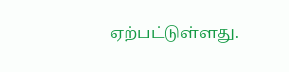ஏற்பட்டுள்ளது.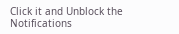Click it and Unblock the Notifications